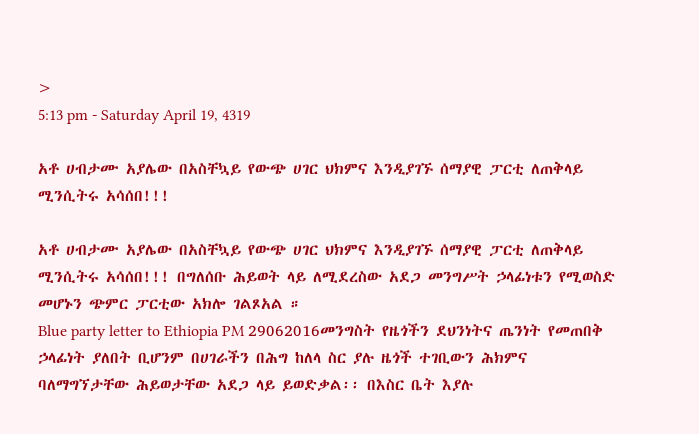>
5:13 pm - Saturday April 19, 4319

አቶ ሀብታሙ አያሌው በአስቸኳይ የውጭ ሀገር ህክምና እንዲያገኙ ሰማያዊ ፓርቲ ለጠቅላይ ሚንሲትሩ አሳሰበ!!!

አቶ ሀብታሙ አያሌው በአስቸኳይ የውጭ ሀገር ህክምና እንዲያገኙ ሰማያዊ ፓርቲ ለጠቅላይ ሚንሲትሩ አሳሰበ!!! በግለሰቡ ሕይወት ላይ ለሚደረስው አደጋ መንግሥት ኃላፊነቱን የሚወስድ መሆኑን ጭምር ፓርቲው አክሎ ገልጾአል ።
Blue party letter to Ethiopia PM 29062016መንግስት የዜጎችን ደህንነትና ጤንነት የመጠበቅ ኃላፊነት ያለበት ቢሆንም በሀገራችን በሕግ ከለላ ስር ያሉ ዜጎች ተገቢውን ሕክምና ባለማግኘታቸው ሕይወታቸው አደጋ ላይ ይወድቃል፡፡ በእስር ቤት እያሉ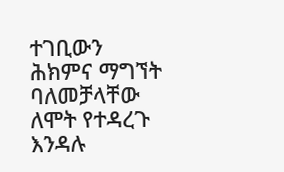ተገቢውን ሕክምና ማግኘት ባለመቻላቸው ለሞት የተዳረጉ እንዳሉ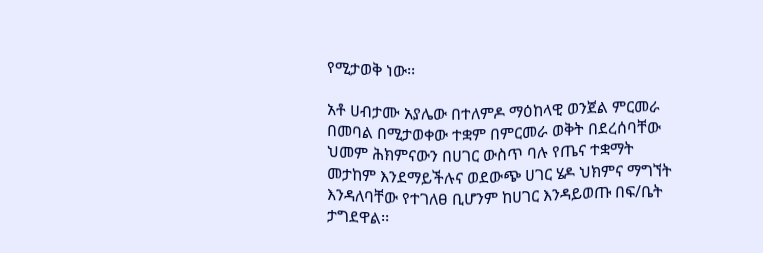የሚታወቅ ነው፡፡

አቶ ሀብታሙ አያሌው በተለምዶ ማዕከላዊ ወንጀል ምርመራ በመባል በሚታወቀው ተቋም በምርመራ ወቅት በደረሰባቸው ህመም ሕክምናውን በሀገር ውስጥ ባሉ የጤና ተቋማት መታከም እንደማይችሉና ወደውጭ ሀገር ሄዶ ህክምና ማግኘት እንዳለባቸው የተገለፀ ቢሆንም ከሀገር እንዳይወጡ በፍ/ቤት ታግደዋል፡፡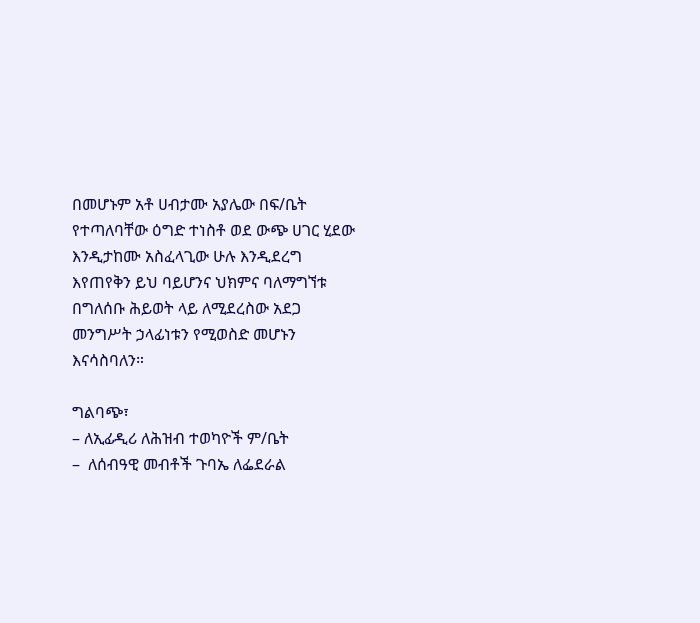በመሆኑም አቶ ሀብታሙ አያሌው በፍ/ቤት የተጣለባቸው ዕግድ ተነስቶ ወደ ውጭ ሀገር ሂደው እንዲታከሙ አስፈላጊው ሁሉ እንዲደረግ እየጠየቅን ይህ ባይሆንና ህክምና ባለማግኘቱ በግለሰቡ ሕይወት ላይ ለሚደረስው አደጋ መንግሥት ኃላፊነቱን የሚወስድ መሆኑን እናሳስባለን።

ግልባጭ፣
– ለኢፊዲሪ ለሕዝብ ተወካዮች ም/ቤት
–  ለሰብዓዊ መብቶች ጉባኤ ለፌደራል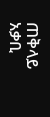ጠቅላይ አቃቢ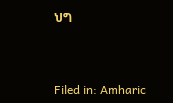ህግ



Filed in: Amharic